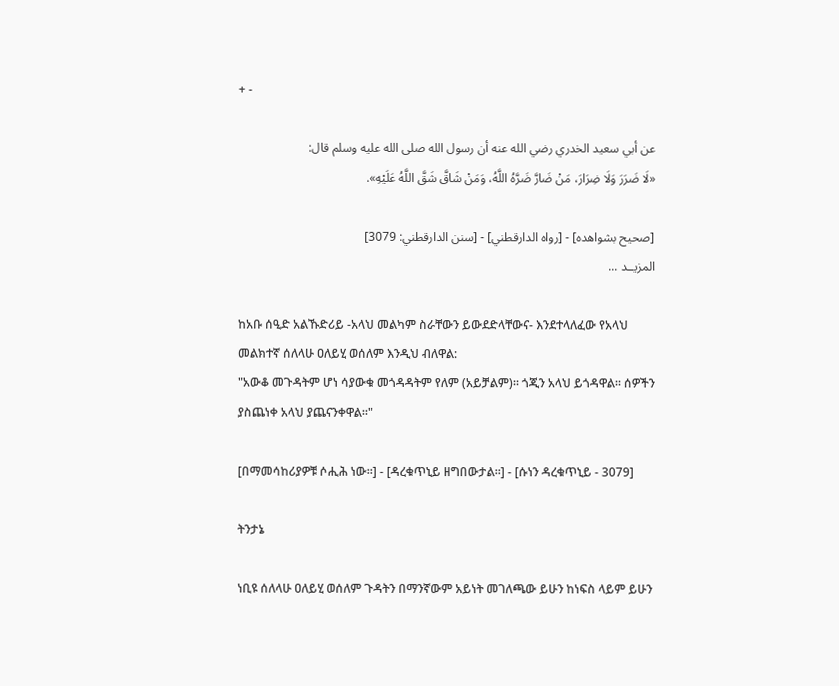+ -

عن أبي سعيد الخدري رضي الله عنه أن رسول الله صلى الله عليه وسلم قال:
«لَا ضَرَرَ وَلَا ضِرَارَ، مَنْ ضَارَّ ضَرَّهُ اللَّهُ، وَمَنْ شَاقَّ شَقَّ اللَّهُ عَلَيْهِ».

[صحيح بشواهده] - [رواه الدارقطني] - [سنن الدارقطني: 3079]
المزيــد ...

ከአቡ ሰዒድ አልኹድሪይ -አላህ መልካም ስራቸውን ይውደድላቸውና- እንደተላለፈው የአላህ መልክተኛ ሰለላሁ ዐለይሂ ወሰለም እንዲህ ብለዋል:
"አውቆ መጉዳትም ሆነ ሳያውቁ መጎዳዳትም የለም (አይቻልም)። ጎጂን አላህ ይጎዳዋል። ሰዎችን ያስጨነቀ አላህ ያጨናንቀዋል።"

[በማመሳከሪያዎቹ ሶሒሕ ነው።] - [ዳረቁጥኒይ ዘግበውታል።] - [ሱነን ዳረቁጥኒይ - 3079]

ትንታኔ

ነቢዩ ሰለላሁ ዐለይሂ ወሰለም ጉዳትን በማንኛውም አይነት መገለጫው ይሁን ከነፍስ ላይም ይሁን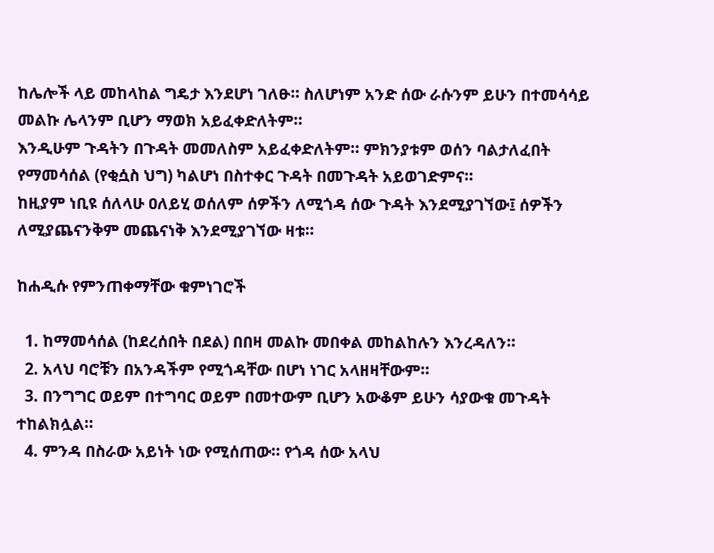ከሌሎች ላይ መከላከል ግዴታ እንደሆነ ገለፁ። ስለሆነም አንድ ሰው ራሱንም ይሁን በተመሳሳይ መልኩ ሌላንም ቢሆን ማወክ አይፈቀድለትም።
እንዲሁም ጉዳትን በጉዳት መመለስም አይፈቀድለትም። ምክንያቱም ወሰን ባልታለፈበት የማመሳሰል (የቂሷስ ህግ) ካልሆነ በስተቀር ጉዳት በመጉዳት አይወገድምና።
ከዚያም ነቢዩ ሰለላሁ ዐለይሂ ወሰለም ሰዎችን ለሚጎዳ ሰው ጉዳት እንደሚያገኘው፤ ሰዎችን ለሚያጨናንቅም መጨናነቅ እንደሚያገኘው ዛቱ።

ከሐዲሱ የምንጠቀማቸው ቁምነገሮች

  1. ከማመሳሰል (ከደረሰበት በደል) በበዛ መልኩ መበቀል መከልከሉን እንረዳለን።
  2. አላህ ባሮቹን በአንዳችም የሚጎዳቸው በሆነ ነገር አላዘዛቸውም።
  3. በንግግር ወይም በተግባር ወይም በመተውም ቢሆን አውቆም ይሁን ሳያውቁ መጉዳት ተከልክሏል።
  4. ምንዳ በስራው አይነት ነው የሚሰጠው። የጎዳ ሰው አላህ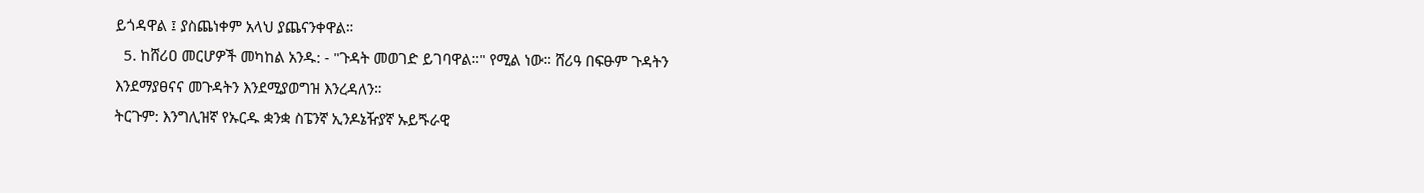ይጎዳዋል ፤ ያስጨነቀም አላህ ያጨናንቀዋል።
  5. ከሸሪዐ መርሆዎች መካከል አንዱ: - "ጉዳት መወገድ ይገባዋል።" የሚል ነው። ሸሪዓ በፍፁም ጉዳትን እንደማያፀናና መጉዳትን እንደሚያወግዝ እንረዳለን።
ትርጉም: እንግሊዝኛ የኡርዱ ቋንቋ ስፔንኛ ኢንዶኔዥያኛ ኡይጙራዊ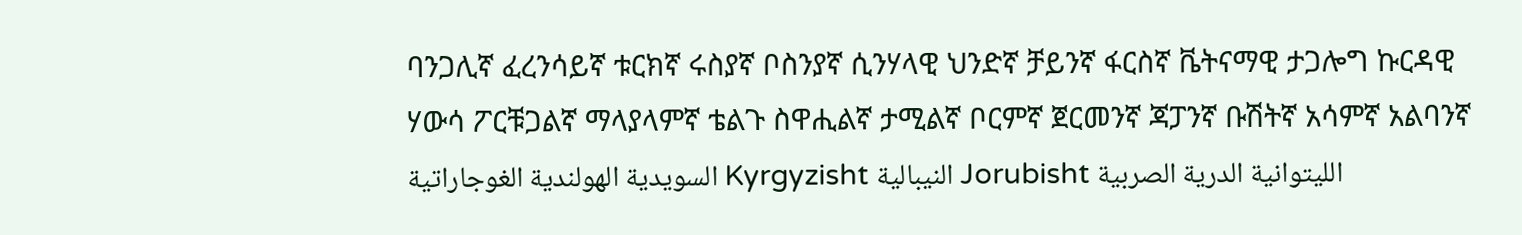ባንጋሊኛ ፈረንሳይኛ ቱርክኛ ሩስያኛ ቦስንያኛ ሲንሃላዊ ህንድኛ ቻይንኛ ፋርስኛ ቬትናማዊ ታጋሎግ ኩርዳዊ ሃውሳ ፖርቹጋልኛ ማላያላምኛ ቴልጉ ስዋሒልኛ ታሚልኛ ቦርምኛ ጀርመንኛ ጃፓንኛ ቡሽትኛ አሳምኛ አልባንኛ السويدية الهولندية الغوجاراتية Kyrgyzisht النيبالية Jorubisht الليتوانية الدرية الصربية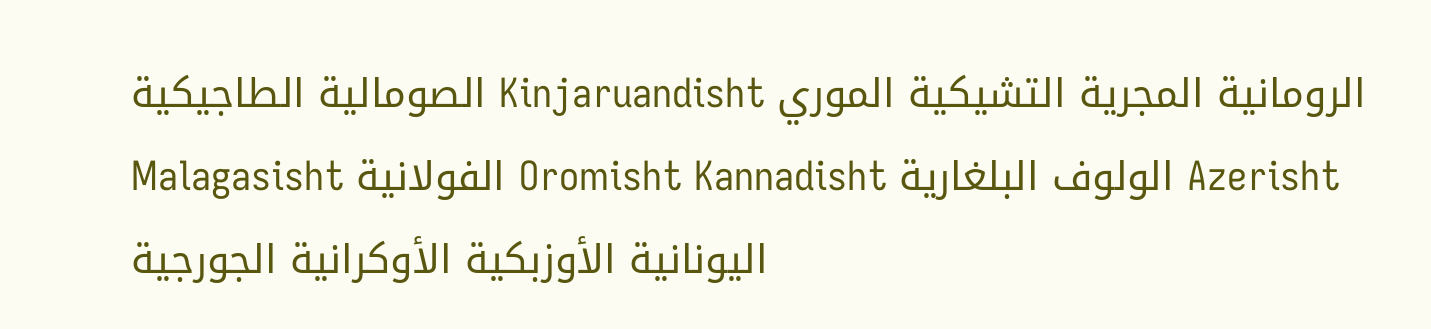الصومالية الطاجيكية Kinjaruandisht الرومانية المجرية التشيكية الموري Malagasisht الفولانية Oromisht Kannadisht الولوف البلغارية Azerisht اليونانية الأوزبكية الأوكرانية الجورجية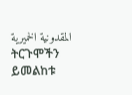المقدونية الخميرية
ትርጉሞችን ይመልከቱ